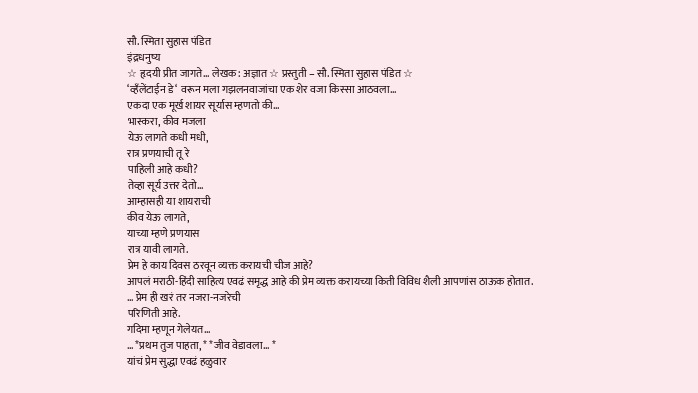सौ. स्मिता सुहास पंडित
इंद्रधनुष्य
☆ हृदयी प्रीत जागते… लेखक: अज्ञात ☆ प्रस्तुती – सौ. स्मिता सुहास पंडित ☆
‘व्हँलेंटाईन डे‘ वरून मला गझलनवाजांचा एक शेर वजा किस्सा आठवला…
एकदा एक मूर्ख शायर सूर्यास म्हणतो की…
भास्करा, कीव मजला
येऊ लागते कधी मधी,
रात्र प्रणयाची तू रे
पाहिली आहे कधी?
तेव्हा सूर्य उत्तर देतो…
आम्हासही या शायराची
कीव येऊ लागते,
याच्या म्हणे प्रणयास
रात्र यावी लागते.
प्रेम हे काय दिवस ठरवून व्यक्त करायची चीज आहे?
आपलं मराठी-हिंदी साहित्य एवढं समृद्ध आहे की प्रेम व्यक्त करायच्या किती विविध शैली आपणांस ठाऊक होतात.
… प्रेम ही खरं तर नजरा-नजरेची
परिणिती आहे.
गदिमा म्हणून गेलेयत…
… *प्रथम तुज पाहता, * *जीव वेडावला… *
यांचं प्रेम सुद्धा एवढं हळुवार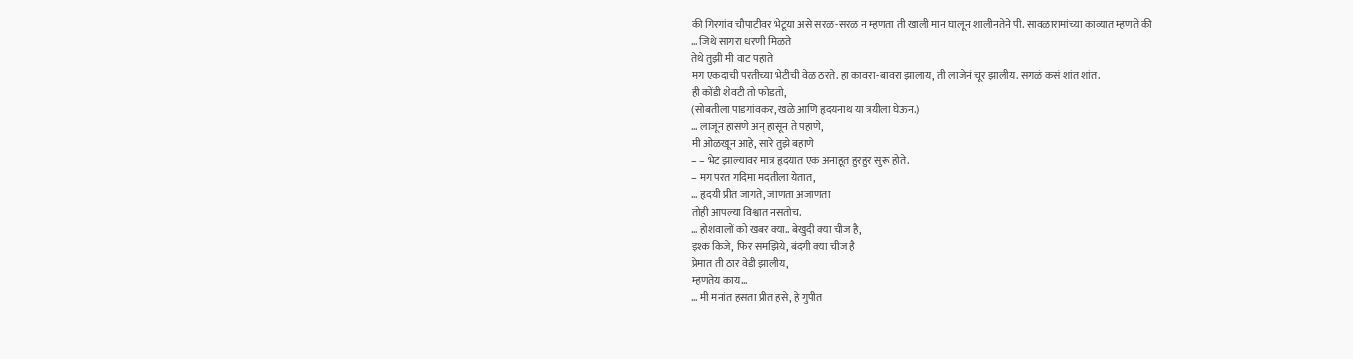की गिरगांव चौपाटीवर भेटूया असे सरळ-सरळ न म्हणता ती खाली मान घालून शालीनतेने पी. सावळारामांच्या काव्यात म्हणते की
… जिथे सागरा धरणी मिळते
तेथे तुझी मी वाट पहाते
मग एकदाची परतीच्या भेटीची वेळ ठरते. हा कावरा-बावरा झालाय, ती लाजेनं चूर झालीय. सगळं कसं शांत शांत.
ही कोंडी शेवटी तो फोडतो,
(सोबतीला पाडगांवकर, खळे आणि हृदयनाथ या त्रयीला घेऊन.)
… लाजून हासणे अन् हासून ते पहाणे,
मी ओळखून आहे, सारे तुझे बहाणे
– – भेट झाल्यावर मात्र हृदयात एक अनाहूत हुरहुर सुरू होते.
– मग परत गदिमा मदतीला येतात,
… हृदयी प्रीत जागते, जाणता अजाणता
तोही आपल्या विश्वात नसतोच.
… होशवालों को खबर क्या.. बेखुदी क्या चीज है,
इश्क किजे, फिर समझिये, बंदगी क्या चीज है
प्रेमात ती ठार वेडी झालीय,
म्हणतेय काय…
… मी मनांत हसता प्रीत हसे, हे गुपीत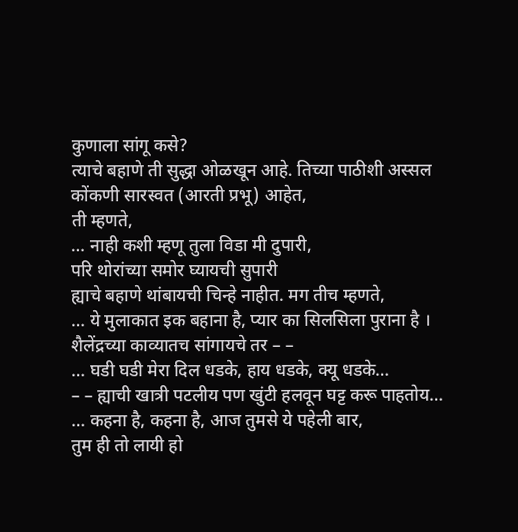कुणाला सांगू कसे?
त्याचे बहाणे ती सुद्धा ओळखून आहे. तिच्या पाठीशी अस्सल कोंकणी सारस्वत (आरती प्रभू) आहेत,
ती म्हणते,
… नाही कशी म्हणू तुला विडा मी दुपारी,
परि थोरांच्या समोर घ्यायची सुपारी
ह्याचे बहाणे थांबायची चिन्हे नाहीत. मग तीच म्हणते,
… ये मुलाकात इक बहाना है, प्यार का सिलसिला पुराना है ।
शैलेंद्रच्या काव्यातच सांगायचे तर – –
… घडी घडी मेरा दिल धडके, हाय धडके, क्यू धडके…
– – ह्याची खात्री पटलीय पण खुंटी हलवून घट्ट करू पाहतोय…
… कहना है, कहना है, आज तुमसे ये पहेली बार,
तुम ही तो लायी हो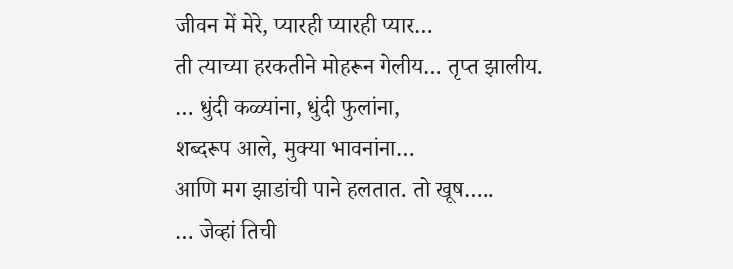जीवन में मेरे, प्यारही प्यारही प्यार…
ती त्याच्या हरकतीने मोहरून गेलीय… तृप्त झालीय.
… धुंदी कळ्यांना, धुंदी फुलांना,
शब्दरूप आले, मुक्या भावनांना…
आणि मग झाडांची पाने हलतात. तो खूष…..
… जेव्हां तिची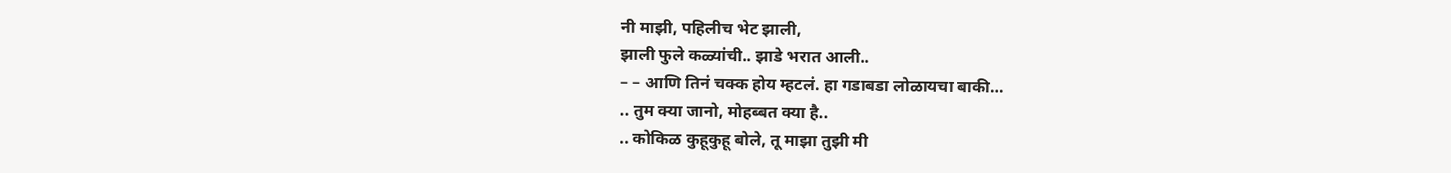नी माझी, पहिलीच भेट झाली,
झाली फुले कळ्यांची.. झाडे भरात आली..
– – आणि तिनं चक्क होय म्हटलं. हा गडाबडा लोळायचा बाकी…
.. तुम क्या जानो, मोहब्बत क्या है..
.. कोकिळ कुहूकुहू बोले, तू माझा तुझी मी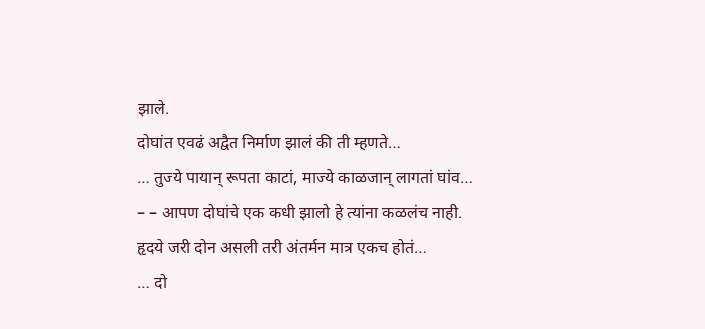झाले.
दोघांत एवढं अद्वैत निर्माण झालं की ती म्हणते…
… तुज्ये पायान् रूपता काटां, माज्ये काळजान् लागतां घांव…
– – आपण दोघांचे एक कधी झालो हे त्यांना कळलंच नाही. हृदये जरी दोन असली तरी अंतर्मन मात्र एकच होतं…
… दो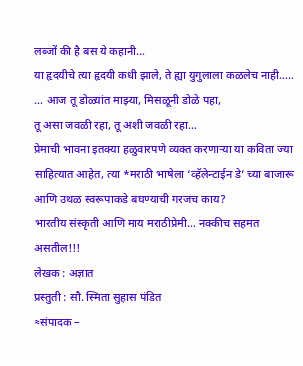लब्जों की है बस ये कहानी…
या हृदयीचे त्या हृदयी कधी झाले, ते ह्या युगुलाला कळलेच नाही…..
… आज तू डोळ्यांत माझ्या, मिसळूनी डोळे पहा,
तू असा जवळी रहा, तू अशी जवळी रहा…
प्रेमाची भावना इतक्या हळुवारपणे व्यक्त करणाऱ्या या कविता ज्या साहित्यात आहेत, त्या *मराठी भाषेला ‘व्हॅलेन्टाईन डे’ च्या बाजारू आणि उथळ स्वरूपाकडे बघण्याची गरजच काय?
भारतीय संस्कृती आणि माय मराठीप्रेमी… नक्कीच सहमत असतील!!!
लेखक : अज्ञात
प्रस्तुती : सौ. स्मिता सुहास पंडित
≈संपादक –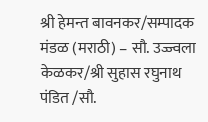श्री हेमन्त बावनकर/सम्पादक मंडळ (मराठी) – सौ. उज्ज्वला केळकर/श्री सुहास रघुनाथ पंडित /सौ.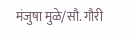मंजुषा मुळे/सौ. गौरी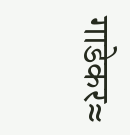गाडेकर≈